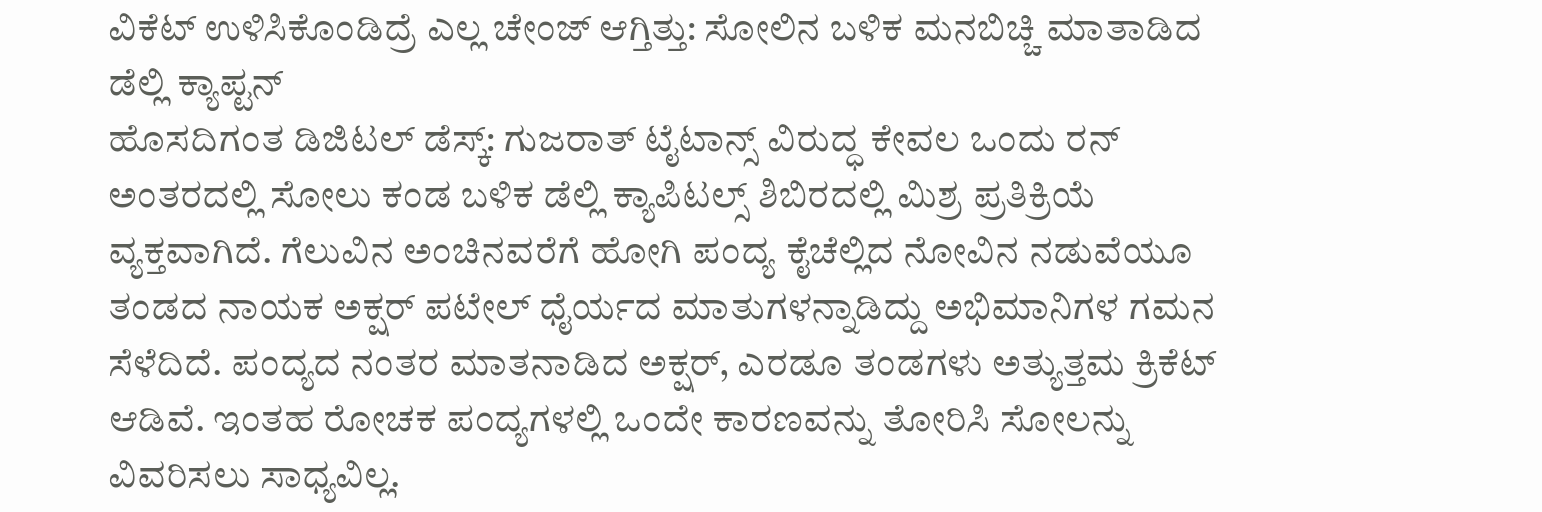ವಿಕೆಟ್ ಉಳಿಸಿಕೊಂಡಿದ್ರೆ ಎಲ್ಲ ಚೇಂಜ್ ಆಗ್ತಿತ್ತು: ಸೋಲಿನ ಬಳಿಕ ಮನಬಿಚ್ಚಿ ಮಾತಾಡಿದ ಡೆಲ್ಲಿ ಕ್ಯಾಪ್ಟನ್
ಹೊಸದಿಗಂತ ಡಿಜಿಟಲ್ ಡೆಸ್ಕ್: ಗುಜರಾತ್ ಟೈಟಾನ್ಸ್ ವಿರುದ್ಧ ಕೇವಲ ಒಂದು ರನ್ ಅಂತರದಲ್ಲಿ ಸೋಲು ಕಂಡ ಬಳಿಕ ಡೆಲ್ಲಿ ಕ್ಯಾಪಿಟಲ್ಸ್ ಶಿಬಿರದಲ್ಲಿ ಮಿಶ್ರ ಪ್ರತಿಕ್ರಿಯೆ ವ್ಯಕ್ತವಾಗಿದೆ. ಗೆಲುವಿನ ಅಂಚಿನವರೆಗೆ ಹೋಗಿ ಪಂದ್ಯ ಕೈಚೆಲ್ಲಿದ ನೋವಿನ ನಡುವೆಯೂ ತಂಡದ ನಾಯಕ ಅಕ್ಷರ್ ಪಟೇಲ್ ಧೈರ್ಯದ ಮಾತುಗಳನ್ನಾಡಿದ್ದು ಅಭಿಮಾನಿಗಳ ಗಮನ ಸೆಳೆದಿದೆ. ಪಂದ್ಯದ ನಂತರ ಮಾತನಾಡಿದ ಅಕ್ಷರ್, ಎರಡೂ ತಂಡಗಳು ಅತ್ಯುತ್ತಮ ಕ್ರಿಕೆಟ್ ಆಡಿವೆ. ಇಂತಹ ರೋಚಕ ಪಂದ್ಯಗಳಲ್ಲಿ ಒಂದೇ ಕಾರಣವನ್ನು ತೋರಿಸಿ ಸೋಲನ್ನು ವಿವರಿಸಲು ಸಾಧ್ಯವಿಲ್ಲ.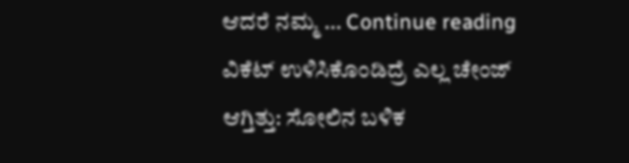ಆದರೆ ನಮ್ಮ … Continue reading ವಿಕೆಟ್ ಉಳಿಸಿಕೊಂಡಿದ್ರೆ ಎಲ್ಲ ಚೇಂಜ್ ಆಗ್ತಿತ್ತು: ಸೋಲಿನ ಬಳಿಕ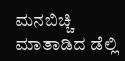ಮನಬಿಚ್ಚಿ ಮಾತಾಡಿದ ಡೆಲ್ಲಿ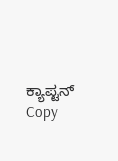ಕ್ಯಾಪ್ಟನ್
Copy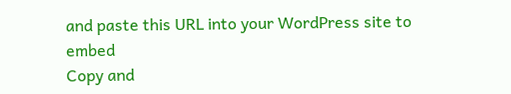and paste this URL into your WordPress site to embed
Copy and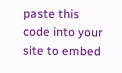paste this code into your site to embed